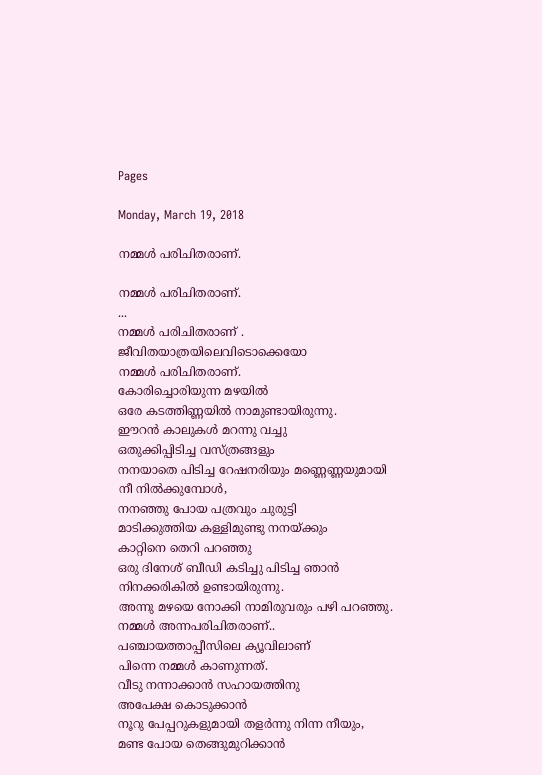Pages

Monday, March 19, 2018

നമ്മൾ പരിചിതരാണ്.

നമ്മൾ പരിചിതരാണ്.
...
നമ്മൾ പരിചിതരാണ് .
ജീവിതയാത്രയിലെവിടൊക്കെയോ
നമ്മൾ പരിചിതരാണ്.
കോരിച്ചൊരിയുന്ന മഴയിൽ
ഒരേ കടത്തിണ്ണയിൽ നാമുണ്ടായിരുന്നു.
ഈറൻ കാലുകൾ മറന്നു വച്ചു
ഒതുക്കിപ്പിടിച്ച വസ്ത്രങ്ങളും
നനയാതെ പിടിച്ച റേഷനരിയും മണ്ണെണ്ണയുമായി
നീ നിൽക്കുമ്പോൾ,
നനഞ്ഞു പോയ പത്രവും ചുരുട്ടി
മാടിക്കുത്തിയ കള്ളിമുണ്ടു നനയ്ക്കും
കാറ്റിനെ തെറി പറഞ്ഞു
ഒരു ദിനേശ് ബീഡി കടിച്ചു പിടിച്ച ഞാൻ
നിനക്കരികിൽ ഉണ്ടായിരുന്നു.
അന്നു മഴയെ നോക്കി നാമിരുവരും പഴി പറഞ്ഞു.
നമ്മൾ അന്നപരിചിതരാണ്..
പഞ്ചായത്താപ്പീസിലെ ക്യൂവിലാണ്
പിന്നെ നമ്മൾ കാണുന്നത്.
വീടു നന്നാക്കാൻ സഹായത്തിനു
അപേക്ഷ കൊടുക്കാൻ
നൂറു പേപ്പറുകളുമായി തളർന്നു നിന്ന നീയും,
മണ്ട പോയ തെങ്ങുമുറിക്കാൻ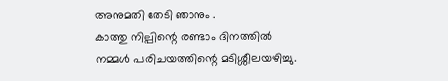അനുമതി തേടി ഞാനും .
കാത്തു നില്പിന്റെ രണ്ടാം ദിനത്തിൽ
നമ്മൾ പരിചയത്തിന്റെ മടിശ്ശീലയഴിച്ചു.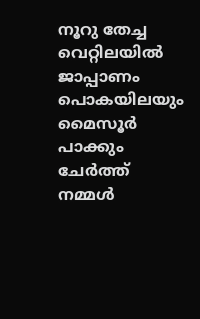നൂറു തേച്ച വെറ്റിലയിൽ
ജാപ്പാണം പൊകയിലയും
മൈസൂർ പാക്കും ചേർത്ത്
നമ്മൾ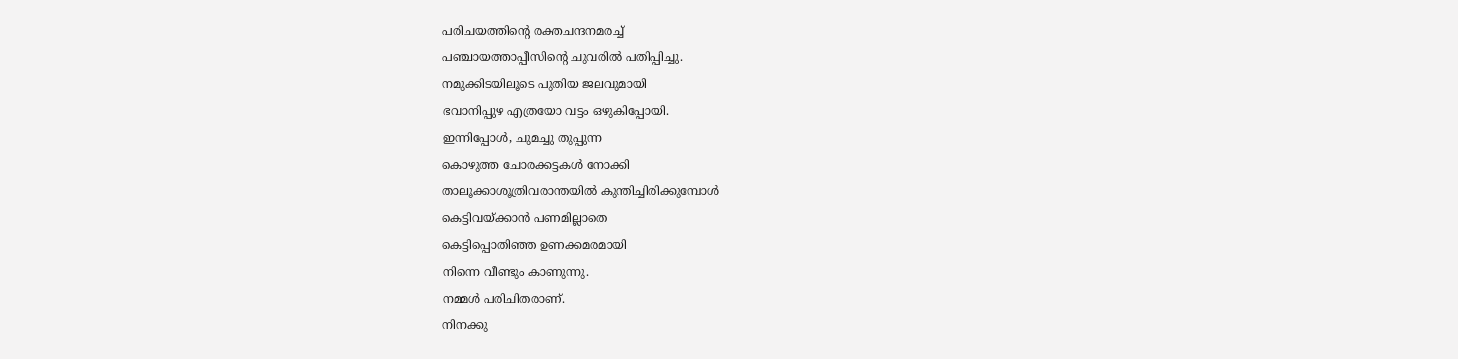പരിചയത്തിന്റെ രക്തചന്ദനമരച്ച്
പഞ്ചായത്താപ്പീസിന്റെ ചുവരിൽ പതിപ്പിച്ചു.
നമുക്കിടയിലൂടെ പുതിയ ജലവുമായി
ഭവാനിപ്പുഴ എത്രയോ വട്ടം ഒഴുകിപ്പോയി.
ഇന്നിപ്പോൾ, ചുമച്ചു തുപ്പുന്ന
കൊഴുത്ത ചോരക്കട്ടകൾ നോക്കി
താലൂക്കാശൂത്രിവരാന്തയിൽ കുന്തിച്ചിരിക്കുമ്പോൾ
കെട്ടിവയ്ക്കാൻ പണമില്ലാതെ
കെട്ടിപ്പൊതിഞ്ഞ ഉണക്കമരമായി
നിന്നെ വീണ്ടും കാണുന്നു.
നമ്മൾ പരിചിതരാണ്.
നിനക്കു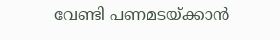വേണ്ടി പണമടയ്ക്കാൻ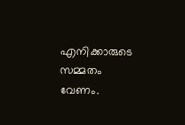എനിക്കാരുടെ സമ്മതം വേണം.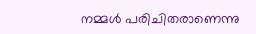നമ്മൾ പരിചിതരാണെന്നു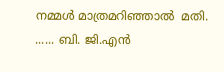നമ്മൾ മാത്രമറിഞ്ഞാൽ  മതി.
...... ബി. ജി.എൻ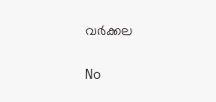വർക്കല

No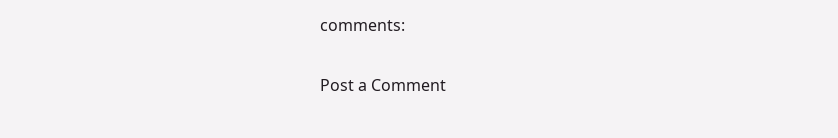comments:

Post a Comment